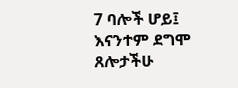7 ባሎች ሆይ፤ እናንተም ደግሞ ጸሎታችሁ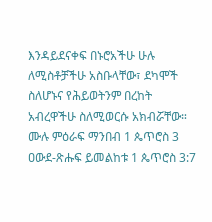እንዳይደናቀፍ በኑሮአችሁ ሁሉ ለሚስቶቻችሁ አስቡላቸው፣ ደካሞች ስለሆኑና የሕይወትንም በረከት አብረዋችሁ ስለሚወርሱ አክብሯቸው።
ሙሉ ምዕራፍ ማንበብ 1 ጴጥሮስ 3
ዐውደ-ጽሑፍ ይመልከቱ 1 ጴጥሮስ 3:7